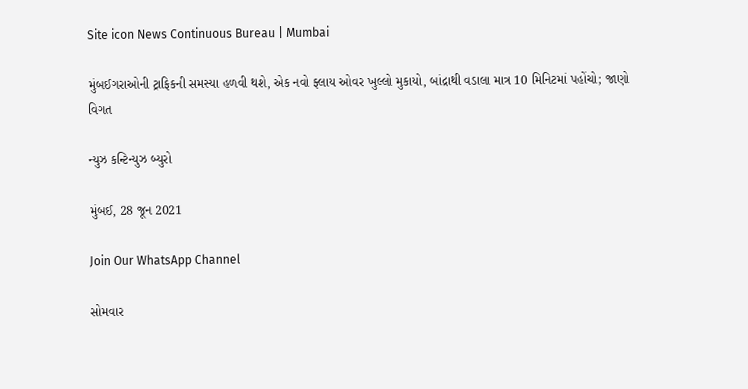Site icon News Continuous Bureau | Mumbai

મુંબઈગરાઓની ટ્રાફિકની સમસ્યા હળવી થશે, એક નવો ફ્લાય ઓવર ખુલ્લો મુકાયો, બાંદ્રાથી વડાલા માત્ર 10 મિનિટમાં પહોંચો; જાણો વિગત

ન્યુઝ કન્ટિન્યુઝ બ્યુરો

મુંબઈ, 28 જૂન 2021

Join Our WhatsApp Channel

સોમવાર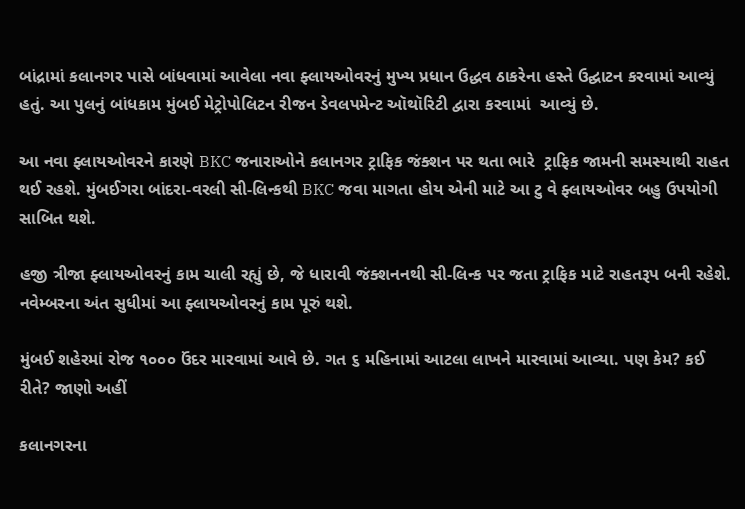બાંદ્રામાં કલાનગર પાસે બાંધવામાં આવેલા નવા ફ્લાયઓવરનું મુખ્ય પ્રધાન ઉદ્ધવ ઠાકરેના હસ્તે ઉદ્ઘાટન કરવામાં આવ્યું હતું. આ પુલનું બાંધકામ મુંબઈ મેટ્રોપોલિટન રીજન ડેવલપમેન્ટ ઑથૉરિટી દ્વારા કરવામાં  આવ્યું છે.

આ નવા ફ્લાયઓવરને કારણે BKC જનારાઓને કલાનગર ટ્રાફિક જંક્શન પર થતા ભારે  ટ્રાફિક જામની સમસ્યાથી રાહત થઈ રહશે. મુંબઈગરા બાંદરા-વરલી સી-લિન્કથી BKC જવા માગતા હોય એની માટે આ ટુ વે ફ્લાયઓવર બહુ ઉપયોગી સાબિત થશે.

હજી ત્રીજા ફ્લાયઓવરનું કામ ચાલી રહ્યું છે, જે ધારાવી જંક્શનનથી સી-લિન્ક પર જતા ટ્રાફિક માટે રાહતરૂપ બની રહેશે. નવેમ્બરના અંત સુધીમાં આ ફ્લાયઓવરનું કામ પૂરું થશે.

મુંબઈ શહેરમાં રોજ ૧૦૦૦ ઉંદર મારવામાં આવે છે. ગત ૬ મહિનામાં આટલા લાખને મારવામાં આવ્યા. પણ કેમ? કઈ રીતે? જાણો અહીં

કલાનગરના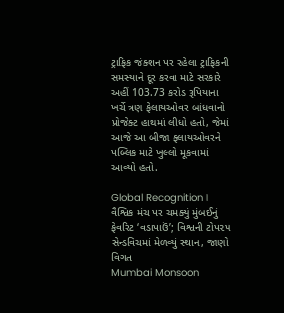ટ્રાફિક જંક્શન પર રહેલા ટ્રાફિકની સમસ્યાને દૂર કરવા માટે સરકારે અહીં 103.73 કરોડ રૂપિયાના ખર્ચે ત્રણ ફેલાયઓવર બાંધવાનો પ્રોજેક્ટ હાથમાં લીધો હતો, જેમાં આજે આ બીજા ફ્લાયઓવરને પબ્લિક માટે ખુલ્લો મૂકવામાં આવ્યો હતો.

Global Recognition। વૈશ્વિક મંચ પર ચમક્યું મુંબઈનું ફેવરિટ ‘વડાપાઉં’; વિશ્વની ટોપ૨૫ સેન્ડવિચમાં મેળવ્યું સ્થાન, જાણો વિગત
Mumbai Monsoon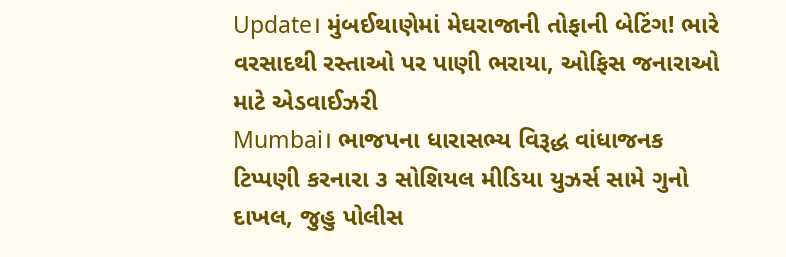Update। મુંબઈથાણેમાં મેઘરાજાની તોફાની બેટિંગ! ભારે વરસાદથી રસ્તાઓ પર પાણી ભરાયા, ઓફિસ જનારાઓ માટે એડવાઈઝરી
Mumbai। ભાજપના ધારાસભ્ય વિરૂદ્ધ વાંધાજનક ટિપ્પણી કરનારા ૩ સોશિયલ મીડિયા યુઝર્સ સામે ગુનો દાખલ, જુહુ પોલીસ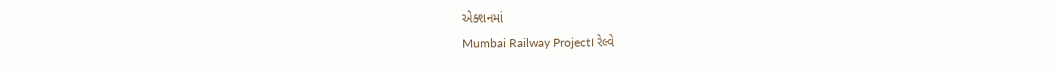એક્શનમાં
Mumbai Railway Project। રેલ્વે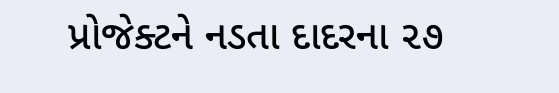પ્રોજેક્ટને નડતા દાદરના ૨૭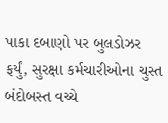પાકા દબાણો પર બુલડોઝર ફર્યું, સુરક્ષા કર્મચારીઓના ચુસ્ત બંદોબસ્ત વચ્ચે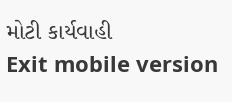મોટી કાર્યવાહી
Exit mobile version